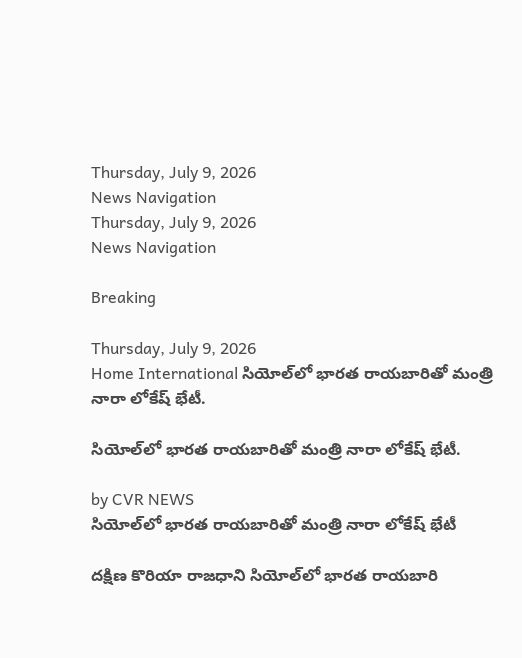Thursday, July 9, 2026
News Navigation
Thursday, July 9, 2026
News Navigation

Breaking

Thursday, July 9, 2026
Home International సియోల్‌లో భారత రాయబారితో మంత్రి నారా లోకేష్ భేటీ.

సియోల్‌లో భారత రాయబారితో మంత్రి నారా లోకేష్ భేటీ.

by CVR NEWS
సియోల్‌లో భారత రాయబారితో మంత్రి నారా లోకేష్ భేటీ

దక్షిణ కొరియా రాజధాని సియోల్‌లో భారత రాయబారి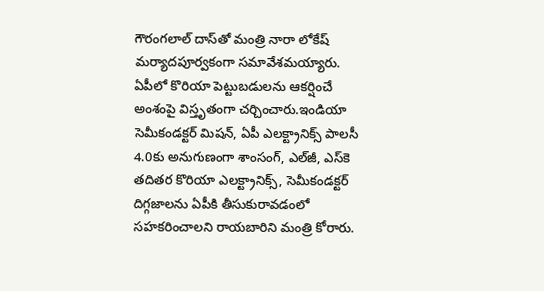గౌరంగలాల్ దాస్‌తో మంత్రి నారా లోకేష్ మర్యాదపూర్వకంగా సమావేశమయ్యారు. ఏపీలో కొరియా పెట్టుబడులను ఆకర్షించే అంశంపై విస్తృతంగా చర్చించారు.ఇండియా సెమీకండక్టర్ మిషన్, ఏపీ ఎలక్ట్రానిక్స్ పాలసీ 4.0కు అనుగుణంగా శాంసంగ్, ఎల్‌జీ, ఎస్‌కె తదితర కొరియా ఎలక్ట్రానిక్స్, సెమీకండక్టర్ దిగ్గజాలను ఏపీకి తీసుకురావడంలో సహకరించాలని రాయబారిని మంత్రి కోరారు.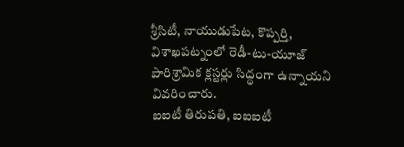శ్రీసిటీ, నాయుడుపేట, కొప్పర్తి, విశాఖపట్నంలో రెడీ-టు-యూజ్ పారిశ్రామిక క్లస్టర్లు సిద్ధంగా ఉన్నాయని వివరించారు.
ఐఐటీ తిరుపతి, ఐఐఐటీ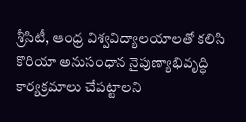శ్రీసిటీ, ఆంధ్ర విశ్వవిద్యాలయాలతో కలిసి కొరియా అనుసంధాన నైపుణ్యాభివృద్ధి కార్యక్రమాలు చేపట్టాలని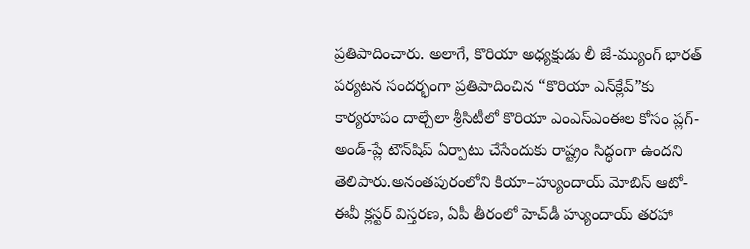ప్రతిపాదించారు. అలాగే, కొరియా అధ్యక్షుడు లీ జే-మ్యుంగ్ భారత్ పర్యటన సందర్భంగా ప్రతిపాదించిన “కొరియా ఎన్‌క్లేవ్”కు కార్యరూపం దాల్చేలా శ్రీసిటీలో కొరియా ఎంఎస్‌ఎంఈల కోసం ప్లగ్-అండ్-ప్లే టౌన్‌షిప్ ఏర్పాటు చేసేందుకు రాష్ట్రం సిద్ధంగా ఉందని తెలిపారు.అనంతపురంలోని కియా–హ్యుందాయ్ మోబిస్ ఆటో-ఈవీ క్లస్టర్ విస్తరణ, ఏపీ తీరంలో హెచ్‌డీ హ్యుందాయ్ తరహా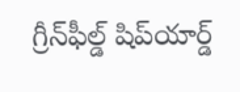గ్రీన్‌ఫీల్డ్ షిప్‌యార్డ్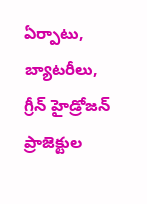ఏర్పాటు, బ్యాటరీలు, గ్రీన్ హైడ్రోజన్ ప్రాజెక్టుల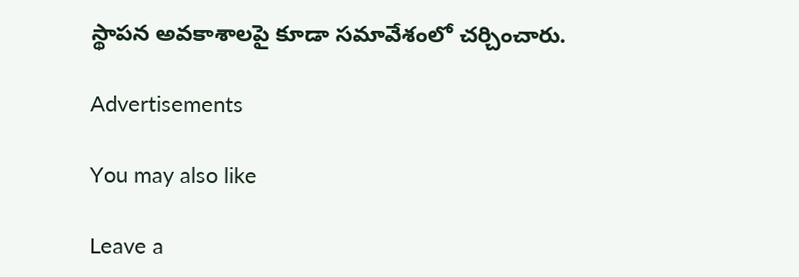స్థాపన అవకాశాలపై కూడా సమావేశంలో చర్చించారు.

Advertisements

You may also like

Leave a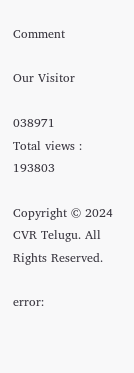Comment

Our Visitor

038971
Total views : 193803

Copyright © 2024 CVR Telugu. All Rights Reserved.

error: